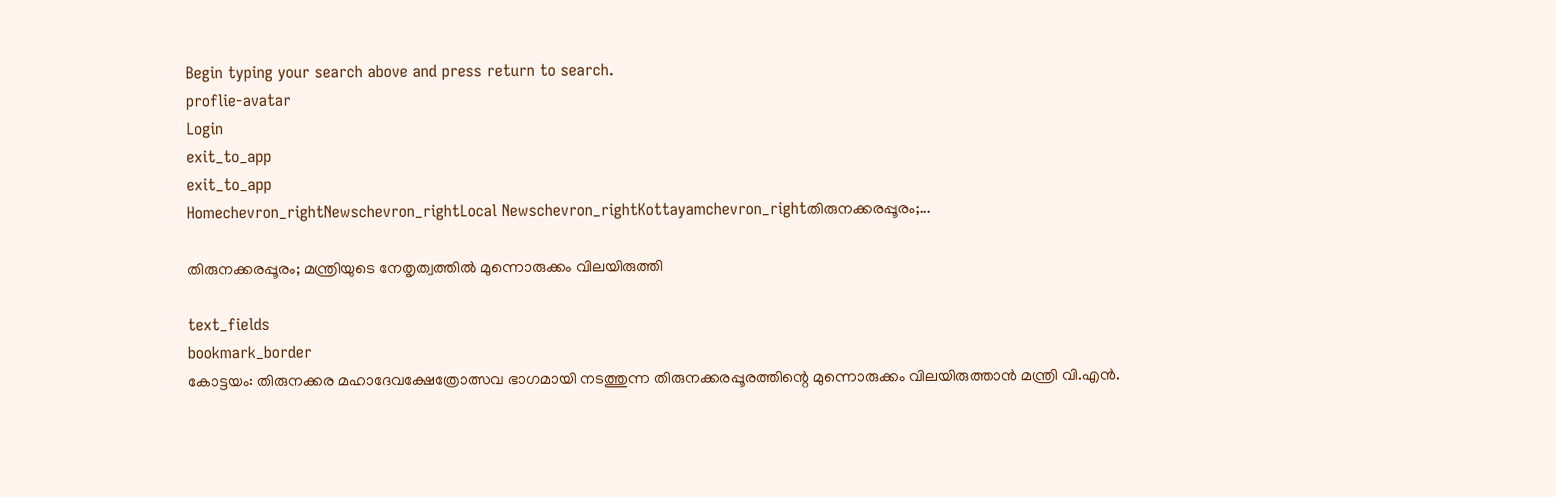Begin typing your search above and press return to search.
proflie-avatar
Login
exit_to_app
exit_to_app
Homechevron_rightNewschevron_rightLocal Newschevron_rightKottayamchevron_rightതിരുനക്കരപ്പൂരം;...

തിരുനക്കരപ്പൂരം; മന്ത്രിയുടെ നേതൃത്വത്തിൽ മുന്നൊരുക്കം വിലയിരുത്തി

text_fields
bookmark_border
കോട്ടയം: തിരുനക്കര മഹാദേവക്ഷേത്രോത്സവ ഭാഗമായി നടത്തുന്ന തിരുനക്കരപ്പൂരത്തിന്റെ മുന്നൊരുക്കം വിലയിരുത്താൻ മന്ത്രി വി.എൻ.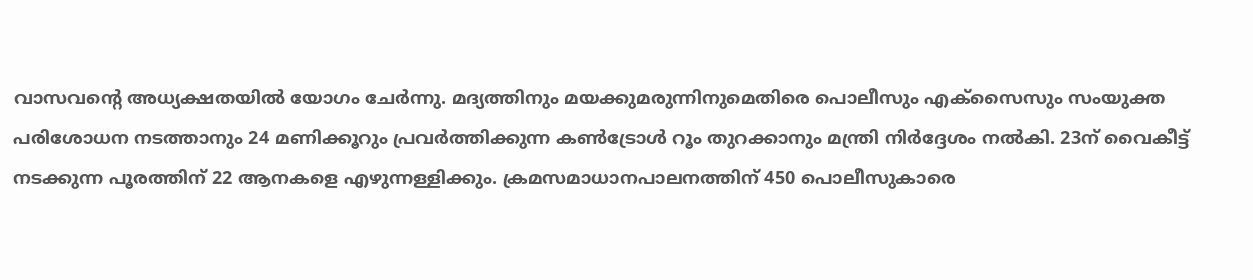വാസവന്‍റെ അധ്യക്ഷതയിൽ യോഗം ചേർന്നു. മദ്യത്തിനും മയക്കുമരുന്നിനുമെതിരെ പൊലീസും എക്‌സൈസും സംയുക്ത പരിശോധന നടത്താനും 24 മണിക്കൂറും പ്രവർത്തിക്കുന്ന കൺട്രോൾ റൂം തുറക്കാനും മന്ത്രി നിർദ്ദേശം നൽകി. 23ന് വൈകീട്ട് നടക്കുന്ന പൂരത്തിന് 22 ആനകളെ എഴുന്നള്ളിക്കും. ക്രമസമാധാനപാലനത്തിന് 450 പൊലീസുകാരെ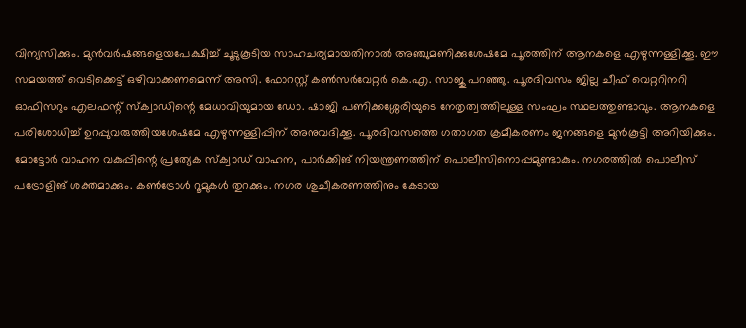വിന്യസിക്കും. മുൻവർഷങ്ങളെയപേക്ഷിച്ച് ചൂടുകൂടിയ സാഹചര്യമായതിനാൽ അഞ്ചുമണിക്കുശേഷമേ പൂരത്തിന് ആനകളെ എഴുന്നള്ളിക്കൂ. ഈ സമയത്ത് വെടിക്കെട്ട് ഒഴിവാക്കണമെന്ന് അസി. ഫോറസ്റ്റ് കൺസർവേറ്റർ കെ.എ. സാജു പറഞ്ഞു. പൂരദിവസം ജില്ല ചീഫ് വെറ്ററിനറി ഓഫിസറും എലഫന്റ് സ്‌ക്വാഡിന്റെ മേധാവിയുമായ ഡോ. ഷാജി പണിക്കശ്ശേരിയുടെ നേതൃത്വത്തിലുള്ള സംഘം സ്ഥലത്തുണ്ടാവും. ആനകളെ പരിശോധിച്ച് ഉറപ്പുവരുത്തിയശേഷമേ എഴുന്നള്ളിപ്പിന് അനുവദിക്കൂ. പൂരദിവസത്തെ ഗതാഗത ക്രമീകരണം ജനങ്ങളെ മുൻകൂട്ടി അറിയിക്കും. മോട്ടോർ വാഹന വകുപ്പിന്റെ പ്രത്യേക സ്‌ക്വാഡ് വാഹന, പാർക്കിങ് നിയന്ത്രണത്തിന് പൊലീസിനൊപ്പമുണ്ടാകും. നഗരത്തിൽ പൊലീസ് പട്രോളിങ് ശക്തമാക്കും. കൺട്രോൾ റൂമുകൾ തുറക്കും. നഗര ശുചീകരണത്തിനും കേടായ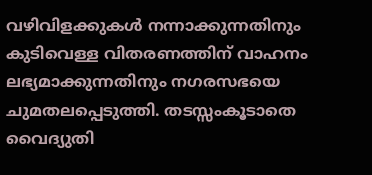വഴിവിളക്കുകൾ നന്നാക്കുന്നതിനും കുടിവെള്ള വിതരണത്തിന് വാഹനം ലഭ്യമാക്കുന്നതിനും നഗരസഭയെ ചുമതലപ്പെടുത്തി. തടസ്സംകൂടാതെ വൈദ്യുതി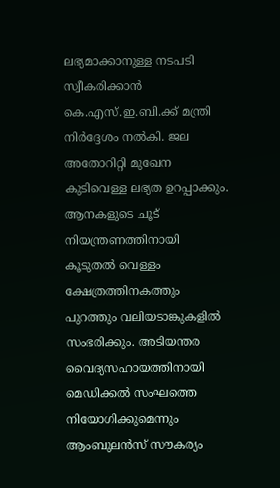ലഭ്യമാക്കാനുള്ള നടപടി സ്വീകരിക്കാൻ കെ.എസ്.ഇ.ബി.ക്ക് മന്ത്രി നിർദ്ദേശം നൽകി. ജല അതോറിറ്റി മുഖേന കുടിവെള്ള ലഭ്യത ഉറപ്പാക്കും. ആനകളുടെ ചൂട് നിയന്ത്രണത്തിനായി കൂടുതൽ വെള്ളം ക്ഷേത്രത്തിനകത്തും പുറത്തും വലിയടാങ്കുകളിൽ സംഭരിക്കും. അടിയന്തര വൈദ്യസഹായത്തിനായി മെഡിക്കൽ സംഘത്തെ നിയോഗിക്കുമെന്നും ആംബുലൻസ് സൗകര്യം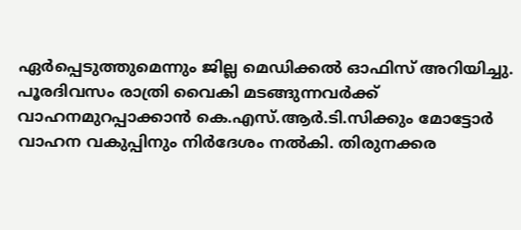ഏർപ്പെടുത്തുമെന്നും ജില്ല മെഡിക്കൽ ഓഫിസ് അറിയിച്ചു. പൂരദിവസം രാത്രി വൈകി മടങ്ങുന്നവർക്ക് വാഹനമുറപ്പാക്കാൻ കെ.എസ്.ആർ.ടി.സിക്കും മോട്ടോർ വാഹന വകുപ്പിനും നിർദേശം നൽകി. തിരുനക്കര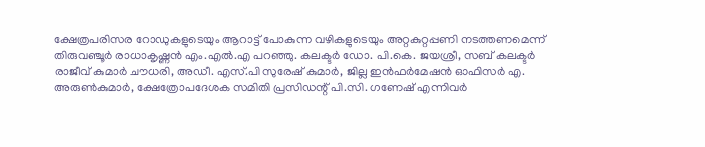ക്ഷേത്രപരിസര റോഡുകളുടെയും ആറാട്ട് പോകുന്ന വഴികളുടെയും അറ്റകുറ്റപ്പണി നടത്തണമെന്ന് തിരുവഞ്ചൂർ രാധാകൃഷ്ണൻ എം.എൽ.എ പറഞ്ഞു. കലക്ടർ ഡോ. പി.കെ. ജയശ്രീ, സബ് കലക്ടർ രാജീവ് കുമാർ ചൗധരി, അഡീ. എസ്.പി സുരേഷ് കുമാർ, ജില്ല ഇൻഫർമേഷൻ ഓഫിസർ എ. അരുൺകുമാർ, ക്ഷേത്രോപദേശക സമിതി പ്രസിഡന്റ് പി.സി. ഗണേഷ് എന്നിവർ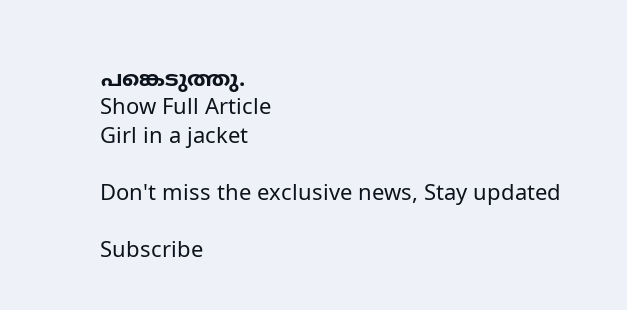പങ്കെടുത്തു.
Show Full Article
Girl in a jacket

Don't miss the exclusive news, Stay updated

Subscribe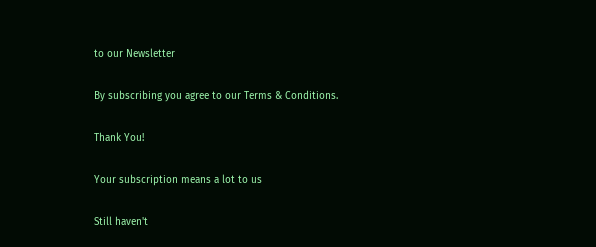to our Newsletter

By subscribing you agree to our Terms & Conditions.

Thank You!

Your subscription means a lot to us

Still haven't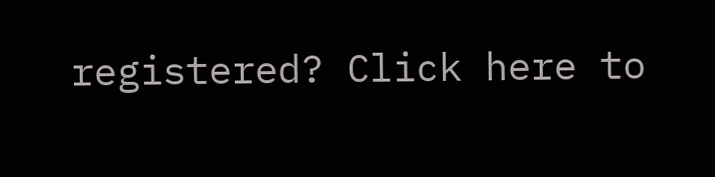registered? Click here to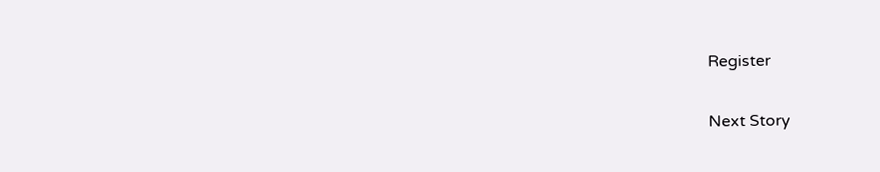Register

Next Story